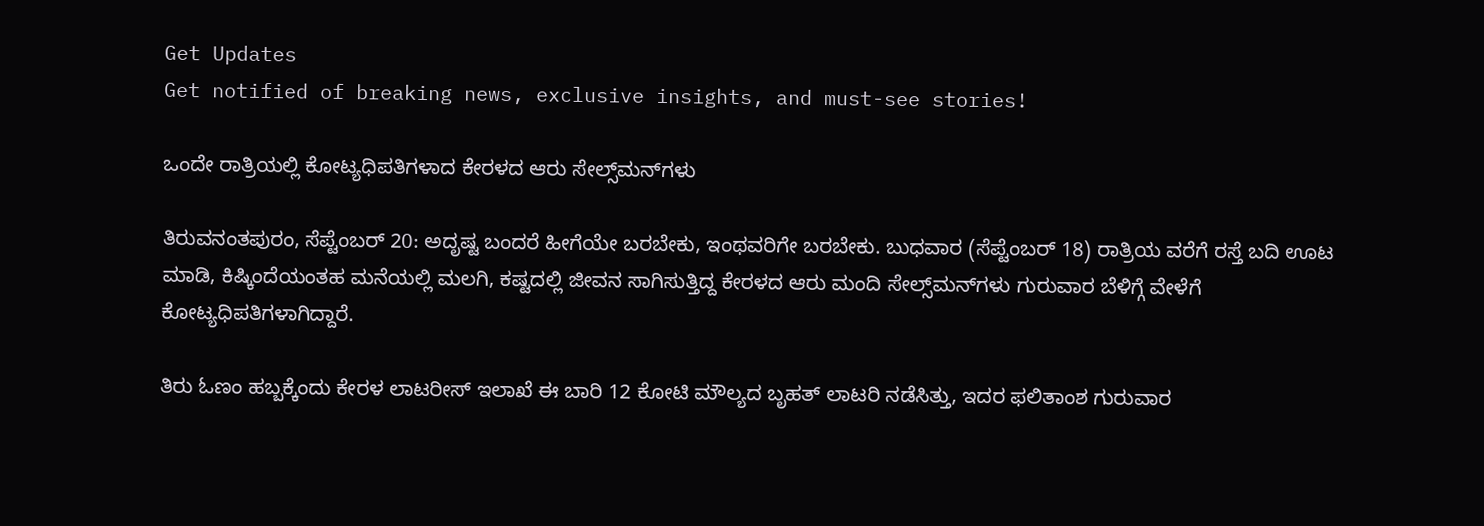Get Updates
Get notified of breaking news, exclusive insights, and must-see stories!

ಒಂದೇ ರಾತ್ರಿಯಲ್ಲಿ ಕೋಟ್ಯಧಿಪತಿಗಳಾದ ಕೇರಳದ ಆರು ಸೇಲ್ಸ್‌ಮನ್‌ಗಳು

ತಿರುವನಂತಪುರಂ, ಸೆಪ್ಟೆಂಬರ್ 20: ಅದೃಷ್ಟ ಬಂದರೆ ಹೀಗೆಯೇ ಬರಬೇಕು, ಇಂಥವರಿಗೇ ಬರಬೇಕು. ಬುಧವಾರ (ಸೆಪ್ಟೆಂಬರ್ 18) ರಾತ್ರಿಯ ವರೆಗೆ ರಸ್ತೆ ಬದಿ ಊಟ ಮಾಡಿ, ಕಿಷ್ಕಿಂದೆಯಂತಹ ಮನೆಯಲ್ಲಿ ಮಲಗಿ, ಕಷ್ಟದಲ್ಲಿ ಜೀವನ ಸಾಗಿಸುತ್ತಿದ್ದ ಕೇರಳದ ಆರು ಮಂದಿ ಸೇಲ್ಸ್‌ಮನ್‌ಗಳು ಗುರುವಾರ ಬೆಳಿಗ್ಗೆ ವೇಳೆಗೆ ಕೋಟ್ಯಧಿಪತಿಗಳಾಗಿದ್ದಾರೆ.

ತಿರು ಓಣಂ ಹಬ್ಬಕ್ಕೆಂದು ಕೇರಳ ಲಾಟರೀಸ್ ಇಲಾಖೆ ಈ ಬಾರಿ 12 ಕೋಟಿ ಮೌಲ್ಯದ ಬೃಹತ್ ಲಾಟರಿ ನಡೆಸಿತ್ತು, ಇದರ ಫಲಿತಾಂಶ ಗುರುವಾರ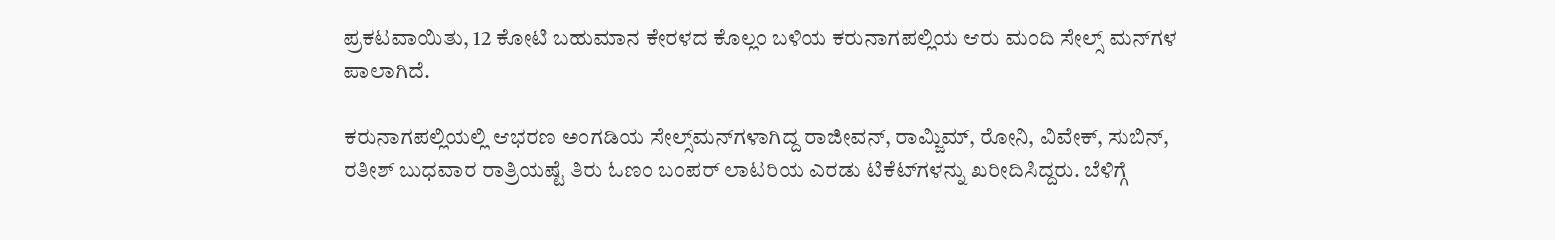ಪ್ರಕಟವಾಯಿತು, 12 ಕೋಟಿ ಬಹುಮಾನ ಕೇರಳದ ಕೊಲ್ಲಂ ಬಳಿಯ ಕರುನಾಗಪಲ್ಲಿಯ ಆರು ಮಂದಿ ಸೇಲ್ಸ್‌ ಮನ್‌ಗಳ ಪಾಲಾಗಿದೆ.

ಕರುನಾಗಪಲ್ಲಿಯಲ್ಲಿ ಆಭರಣ ಅಂಗಡಿಯ ಸೇಲ್ಸ್‌ಮನ್‌ಗಳಾಗಿದ್ದ ರಾಜೀವನ್, ರಾಮ್ಜಿಮ್, ರೋನಿ, ವಿವೇಕ್, ಸುಬಿನ್, ರತೀಶ್ ಬುಧವಾರ ರಾತ್ರಿಯಷ್ಟೆ ತಿರು ಓಣಂ ಬಂಪರ್ ಲಾಟರಿಯ ಎರಡು ಟಿಕೆಟ್‌ಗಳನ್ನು ಖರೀದಿಸಿದ್ದರು. ಬೆಳಿಗ್ಗೆ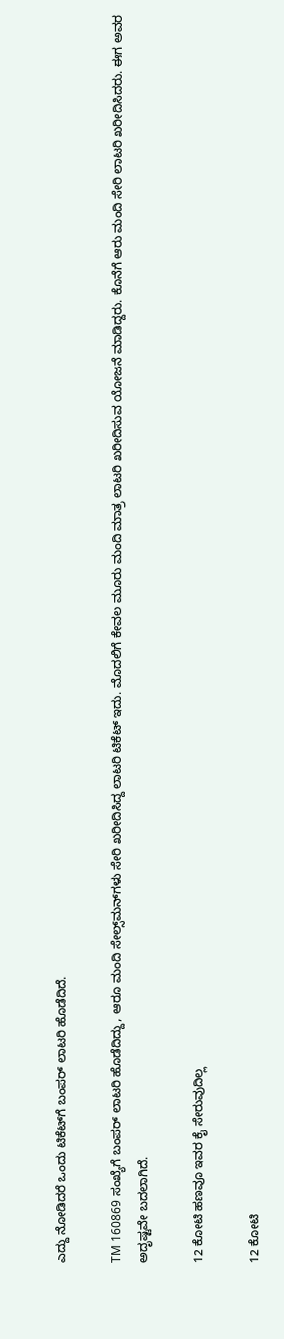ಎದ್ದು ನೋಡಿದರೆ ಒಂದು ಟಿಕೆಟ್‌ಗೆ ಬಂಪರ್ ಲಾಟರಿ ಹೊಡೆದಿದೆ.

TM 160869 ಸಂಖ್ಯೆಗೆ ಬಂಪರ್ ಲಾಟರಿ ಹೊಡೆದಿದ್ದು, ಆರೂ ಮಂದಿ ಸೇಲ್ಸ್‌ಮನ್‌ಗಳು ಸೇರಿ ಖರೀದಿಸಿದ್ದ ಲಾಟರಿ ಟಿಕೆಟ್‌ ಇದು. ಮೊದಲಿಗೆ ಕೇವಲ ಮೂರು ಮಂದಿ ಮಾತ್ರ ಲಾಟರಿ ಖರೀದಿಸುವ ಯೋಜನೆ ಮಾಡಿದ್ದರು. ಕೊನೆಗೆ ಆರು ಮಂದಿ ಸೇರಿ ಲಾಟರಿ ಖರೀದಿಸಿದರು. ಈಗ ಅವರ ಅದೃಷ್ಟವೇ ಬದಲಾಗಿದೆ.

12 ಕೋಟಿ ಹಣವೂ ಇವರ ಕೈ ಸೇರುವುದಿಲ್ಲ

12 ಕೋಟಿ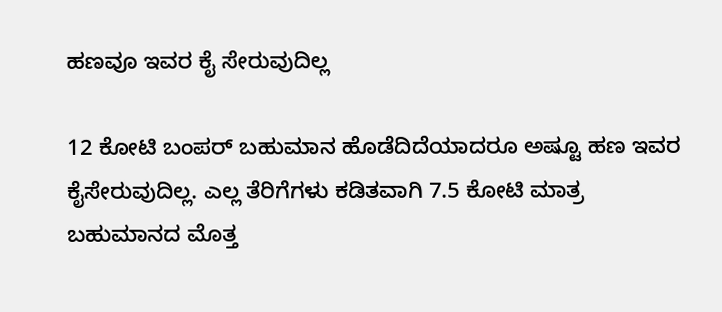ಹಣವೂ ಇವರ ಕೈ ಸೇರುವುದಿಲ್ಲ

12 ಕೋಟಿ ಬಂಪರ್ ಬಹುಮಾನ ಹೊಡೆದಿದೆಯಾದರೂ ಅಷ್ಟೂ ಹಣ ಇವರ ಕೈಸೇರುವುದಿಲ್ಲ. ಎಲ್ಲ ತೆರಿಗೆಗಳು ಕಡಿತವಾಗಿ 7.5 ಕೋಟಿ ಮಾತ್ರ ಬಹುಮಾನದ ಮೊತ್ತ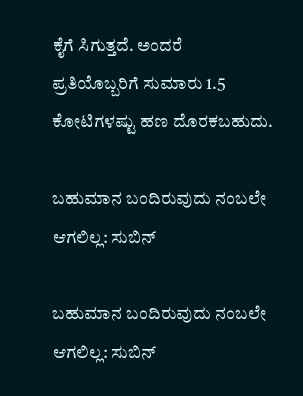ಕೈಗೆ ಸಿಗುತ್ತದೆ. ಅಂದರೆ ಪ್ರತಿಯೊಬ್ಬರಿಗೆ ಸುಮಾರು 1.5 ಕೋಟಿಗಳಷ್ಟು ಹಣ ದೊರಕಬಹುದು.

ಬಹುಮಾನ ಬಂದಿರುವುದು ನಂಬಲೇ ಆಗಲಿಲ್ಲ: ಸುಬಿನ್

ಬಹುಮಾನ ಬಂದಿರುವುದು ನಂಬಲೇ ಆಗಲಿಲ್ಲ: ಸುಬಿನ್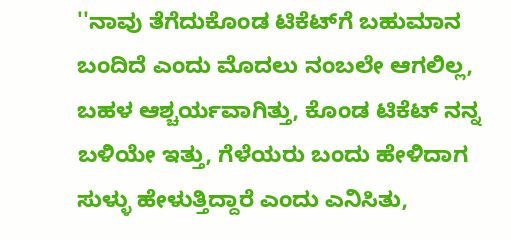''ನಾವು ತೆಗೆದುಕೊಂಡ ಟಿಕೆಟ್‌ಗೆ ಬಹುಮಾನ ಬಂದಿದೆ ಎಂದು ಮೊದಲು ನಂಬಲೇ ಆಗಲಿಲ್ಲ, ಬಹಳ ಆಶ್ಚರ್ಯವಾಗಿತ್ತು, ಕೊಂಡ ಟಿಕೆಟ್ ನನ್ನ ಬಳಿಯೇ ಇತ್ತು, ಗೆಳೆಯರು ಬಂದು ಹೇಳಿದಾಗ ಸುಳ್ಳು ಹೇಳುತ್ತಿದ್ದಾರೆ ಎಂದು ಎನಿಸಿತು,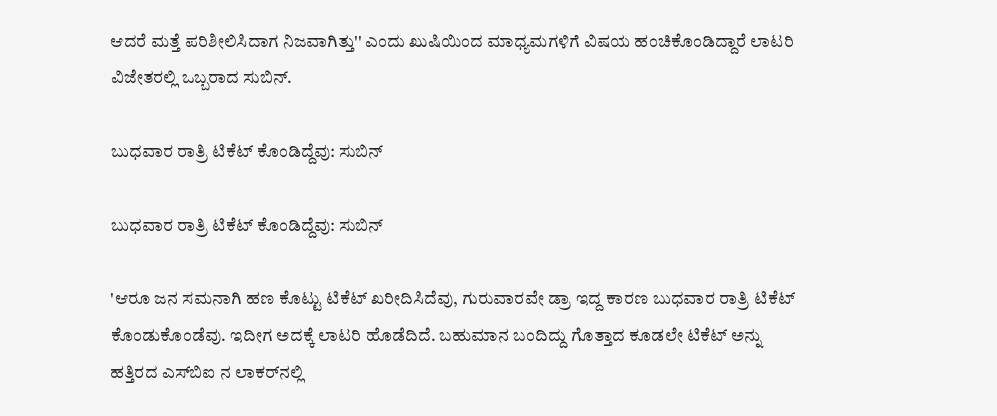ಆದರೆ ಮತ್ತೆ ಪರಿಶೀಲಿಸಿದಾಗ ನಿಜವಾಗಿತ್ತು'' ಎಂದು ಖುಷಿಯಿಂದ ಮಾಧ್ಯಮಗಳಿಗೆ ವಿಷಯ ಹಂಚಿಕೊಂಡಿದ್ದಾರೆ ಲಾಟರಿ ವಿಜೇತರಲ್ಲಿ ಒಬ್ಬರಾದ ಸುಬಿನ್.

ಬುಧವಾರ ರಾತ್ರಿ ಟಿಕೆಟ್ ಕೊಂಡಿದ್ದೆವು: ಸುಬಿನ್

ಬುಧವಾರ ರಾತ್ರಿ ಟಿಕೆಟ್ ಕೊಂಡಿದ್ದೆವು: ಸುಬಿನ್

'ಆರೂ ಜನ ಸಮನಾಗಿ ಹಣ ಕೊಟ್ಟು ಟಿಕೆಟ್ ಖರೀದಿಸಿದೆವು, ಗುರುವಾರವೇ ಡ್ರಾ ಇದ್ದ ಕಾರಣ ಬುಧವಾರ ರಾತ್ರಿ ಟಿಕೆಟ್ ಕೊಂಡುಕೊಂಡೆವು. ಇದೀಗ ಅದಕ್ಕೆ ಲಾಟರಿ ಹೊಡೆದಿದೆ. ಬಹುಮಾನ ಬಂದಿದ್ದು ಗೊತ್ತಾದ ಕೂಡಲೇ ಟಿಕೆಟ್ ಅನ್ನು ಹತ್ತಿರದ ಎಸ್‌ಬಿಐ ನ ಲಾಕರ್‌ನಲ್ಲಿ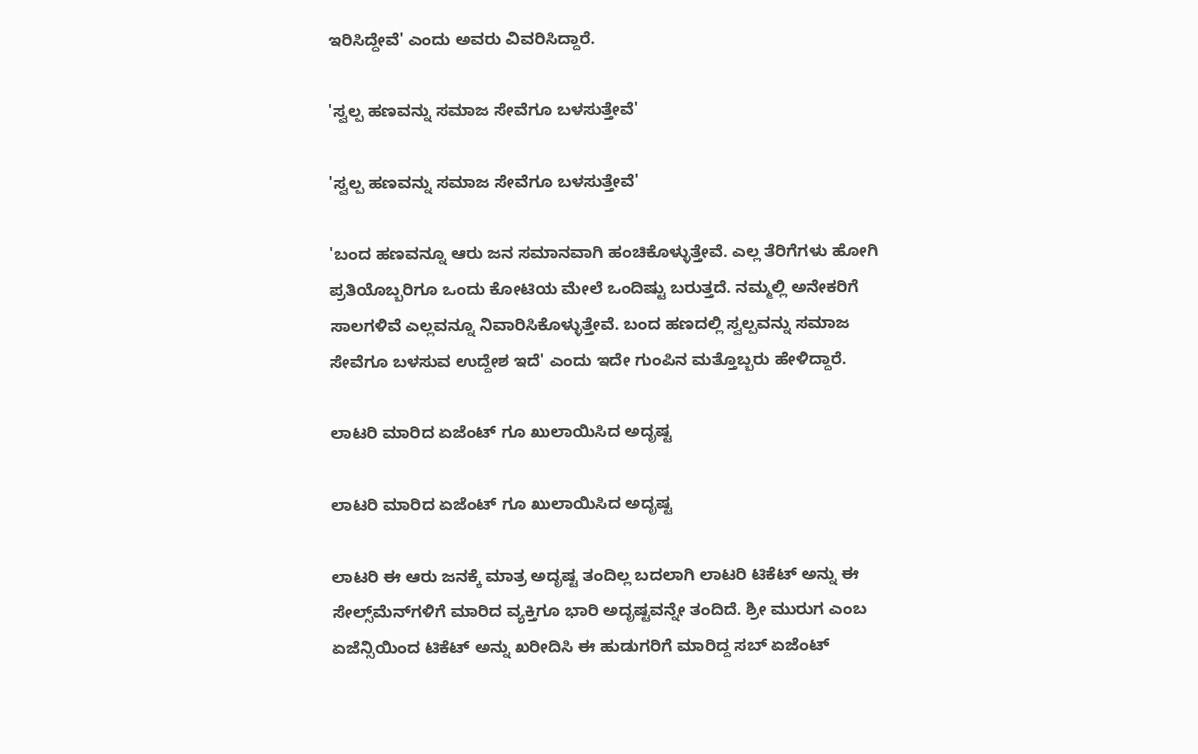ಇರಿಸಿದ್ದೇವೆ' ಎಂದು ಅವರು ವಿವರಿಸಿದ್ದಾರೆ.

'ಸ್ವಲ್ಪ ಹಣವನ್ನು ಸಮಾಜ ಸೇವೆಗೂ ಬಳಸುತ್ತೇವೆ'

'ಸ್ವಲ್ಪ ಹಣವನ್ನು ಸಮಾಜ ಸೇವೆಗೂ ಬಳಸುತ್ತೇವೆ'

'ಬಂದ ಹಣವನ್ನೂ ಆರು ಜನ ಸಮಾನವಾಗಿ ಹಂಚಿಕೊಳ್ಳುತ್ತೇವೆ. ಎಲ್ಲ ತೆರಿಗೆಗಳು ಹೋಗಿ ಪ್ರತಿಯೊಬ್ಬರಿಗೂ ಒಂದು ಕೋಟಿಯ ಮೇಲೆ ಒಂದಿಷ್ಟು ಬರುತ್ತದೆ. ನಮ್ಮಲ್ಲಿ ಅನೇಕರಿಗೆ ಸಾಲಗಳಿವೆ ಎಲ್ಲವನ್ನೂ ನಿವಾರಿಸಿಕೊಳ್ಳುತ್ತೇವೆ. ಬಂದ ಹಣದಲ್ಲಿ ಸ್ವಲ್ಪವನ್ನು ಸಮಾಜ ಸೇವೆಗೂ ಬಳಸುವ ಉದ್ದೇಶ ಇದೆ' ಎಂದು ಇದೇ ಗುಂಪಿನ ಮತ್ತೊಬ್ಬರು ಹೇಳಿದ್ದಾರೆ.

ಲಾಟರಿ ಮಾರಿದ ಏಜೆಂಟ್‌ ಗೂ ಖುಲಾಯಿಸಿದ ಅದೃಷ್ಟ

ಲಾಟರಿ ಮಾರಿದ ಏಜೆಂಟ್‌ ಗೂ ಖುಲಾಯಿಸಿದ ಅದೃಷ್ಟ

ಲಾಟರಿ ಈ ಆರು ಜನಕ್ಕೆ ಮಾತ್ರ ಅದೃಷ್ಟ ತಂದಿಲ್ಲ ಬದಲಾಗಿ ಲಾಟರಿ ಟಿಕೆಟ್‌ ಅನ್ನು ಈ ಸೇಲ್ಸ್‌ಮೆನ್‌ಗಳಿಗೆ ಮಾರಿದ ವ್ಯಕ್ತಿಗೂ ಭಾರಿ ಅದೃಷ್ಟವನ್ನೇ ತಂದಿದೆ. ಶ್ರೀ ಮುರುಗ ಎಂಬ ಏಜೆನ್ಸಿಯಿಂದ ಟಿಕೆಟ್ ಅನ್ನು ಖರೀದಿಸಿ ಈ ಹುಡುಗರಿಗೆ ಮಾರಿದ್ದ ಸಬ್ ಏಜೆಂಟ್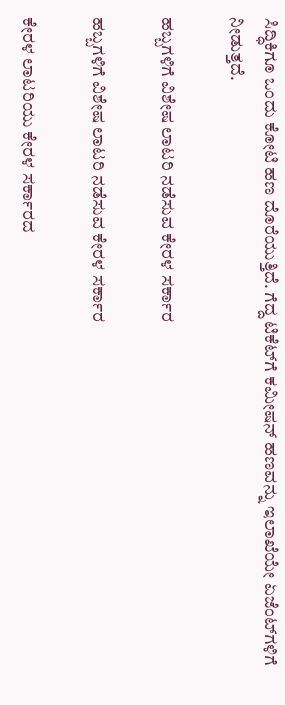ಸಿದ್ಧಿಕಿಗೂ ಒಂದು ಕೋಟಿ ಹಣ ದೊರೆಯುತ್ತಿದೆ. ಗೆದ್ದ ಟಿಕೆಟ್‌ಗೆ ಕಮೀಷನ್ ಹಣವನ್ನು ಇಲಾಖೆಯೇ ಏಜೆಂಟ್‌ಗಳಿಗೆ ನೀಡುತ್ತದೆ.

ಹಬ್ಬಗಳಿಗೆ ವಿಶೇಷ ಲಾಟರಿ ನಡೆಸುವ ಕೇರಳ ಸರ್ಕಾರ

ಹಬ್ಬಗಳಿಗೆ ವಿಶೇಷ ಲಾಟರಿ ನಡೆಸುವ ಕೇರಳ ಸರ್ಕಾರ

ಕೇರಳ ಲಾಟರಿಯು ಕೇರಳ ಸರ್ಕಾರದ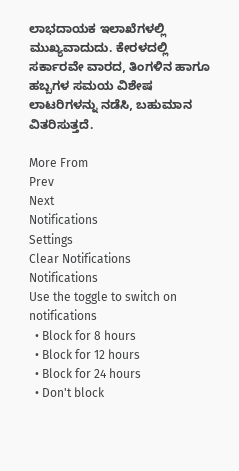ಲಾಭದಾಯಕ ಇಲಾಖೆಗಳಲ್ಲಿ ಮುಖ್ಯವಾದುದು. ಕೇರಳದಲ್ಲಿ ಸರ್ಕಾರವೇ ವಾರದ, ತಿಂಗಳಿನ ಹಾಗೂ ಹಬ್ಬಗಳ ಸಮಯ ವಿಶೇಷ ಲಾಟರಿಗಳನ್ನು ನಡೆಸಿ, ಬಹುಮಾನ ವಿತರಿಸುತ್ತದೆ.

More From
Prev
Next
Notifications
Settings
Clear Notifications
Notifications
Use the toggle to switch on notifications
  • Block for 8 hours
  • Block for 12 hours
  • Block for 24 hours
  • Don't block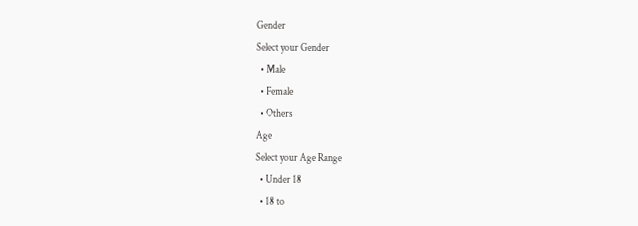Gender
Select your Gender
  • Male
  • Female
  • Others
Age
Select your Age Range
  • Under 18
  • 18 to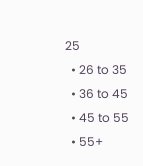25
  • 26 to 35
  • 36 to 45
  • 45 to 55
  • 55+